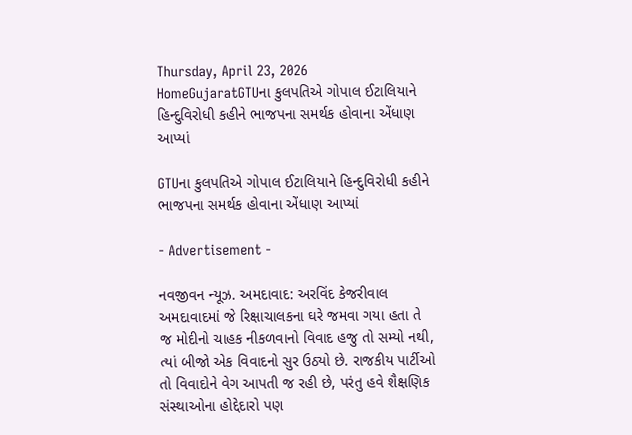Thursday, April 23, 2026
HomeGujaratGTUના કુલપતિએ ગોપાલ ઈટાલિયાને હિન્દુવિરોધી કહીને ભાજપના સમર્થક હોવાના એંધાણ આપ્યાં

GTUના કુલપતિએ ગોપાલ ઈટાલિયાને હિન્દુવિરોધી કહીને ભાજપના સમર્થક હોવાના એંધાણ આપ્યાં

- Advertisement -

નવજીવન ન્યૂઝ. અમદાવાદ: અરવિંદ કેજરીવાલ અમદાવાદમાં જે રિક્ષાચાલકના ઘરે જમવા ગયા હતા તે જ મોદીનો ચાહક નીકળવાનો વિવાદ હજુ તો સમ્યો નથી, ત્યાં બીજો એક વિવાદનો સુર ઉઠ્યો છે. રાજકીય પાર્ટીઓ તો વિવાદોને વેગ આપતી જ રહી છે, પરંતુ હવે શૈક્ષણિક સંસ્થાઓના હોદ્દેદારો પણ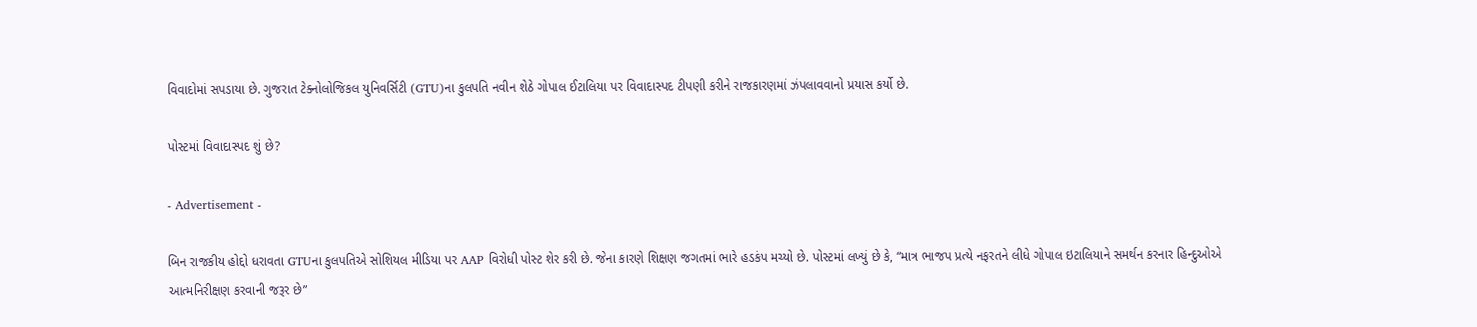વિવાદોમાં સપડાયા છે. ગુજરાત ટેક્નોલોજિકલ યુનિવર્સિટી (GTU)ના કુલપતિ નવીન શેઠે ગોપાલ ઈટાલિયા પર વિવાદાસ્પદ ટીપણી કરીને રાજકારણમાં ઝંપલાવવાનો પ્રયાસ કર્યો છે.

પોસ્ટમાં વિવાદાસ્પદ શું છે?

- Advertisement -

બિન રાજકીય હોદ્દો ધરાવતા GTUના કુલપતિએ સોશિયલ મીડિયા પર AAP વિરોધી પોસ્ટ શેર કરી છે. જેના કારણે શિક્ષણ જગતમાં ભારે હડકંપ મચ્યો છે. પોસ્ટમાં લખ્યું છે કે, “માત્ર ભાજપ પ્રત્યે નફરતને લીધે ગોપાલ ઇટાલિયાને સમર્થન કરનાર હિન્દુઓએ આત્મનિરીક્ષણ કરવાની જરૂર છે”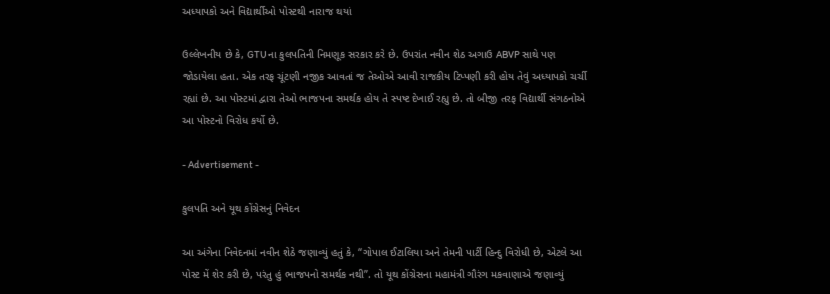અધ્યાપકો અને વિદ્યાર્થીઓ પોસ્ટથી નારાજ થયાં

ઉલ્લેખનીય છે કે, GTUના કુલપતિની નિમણૂક સરકાર કરે છે. ઉપરાંત નવીન શેઠ અગાઉ ABVP સાથે પણ જોડાયેલા હતા. એક તરફ ચૂંટણી નજીક આવતાં જ તેઓએ આવી રાજકીય ટિપ્પણી કરી હોય તેવું અધ્યાપકો ચર્ચી રહ્યાં છે. આ પોસ્ટમાં દ્વારા તેઓ ભાજપના સમર્થક હોય તે સ્પષ્ટ દેખાઈ રહ્યુ છે. તો બીજી તરફ વિદ્યાર્થી સંગઠનોએ આ પોસ્ટનો વિરોધ કર્યો છે.

- Advertisement -

કુલપતિ અને યૂથ કોંગ્રેસનું નિવેદન

આ અંગેના નિવેદનમાં નવીન શેઠે જણાવ્યું હતું કે, “ગોપાલ ઈટાલિયા અને તેમની પાર્ટી હિન્દુ વિરોધી છે, એટલે આ પોસ્ટ મેં શેર કરી છે, પરંતુ હું ભાજપનો સમર્થક નથી”. તો યૂથ કોંગ્રેસના મહામંત્રી ગૌરંગ મકવાણાએ જણાવ્યું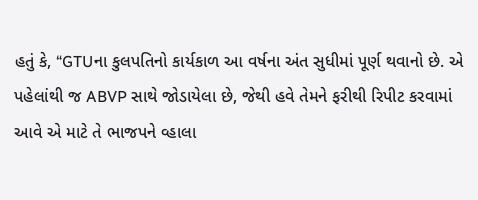હતું કે, “GTUના કુલપતિનો કાર્યકાળ આ વર્ષના અંત સુધીમાં પૂર્ણ થવાનો છે. એ પહેલાંથી જ ABVP સાથે જોડાયેલા છે, જેથી હવે તેમને ફરીથી રિપીટ કરવામાં આવે એ માટે તે ભાજપને વ્હાલા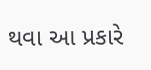થવા આ પ્રકારે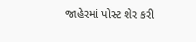જાહેરમાં પોસ્ટ શેર કરી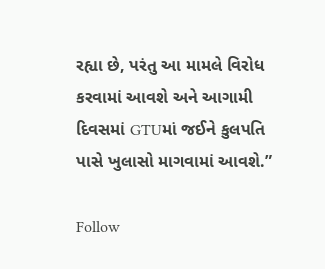રહ્યા છે, પરંતુ આ મામલે વિરોધ કરવામાં આવશે અને આગામી દિવસમાં GTUમાં જઈને કુલપતિ પાસે ખુલાસો માગવામાં આવશે.”

Follow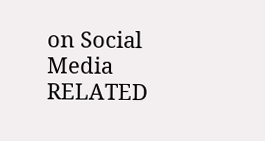on Social Media
RELATED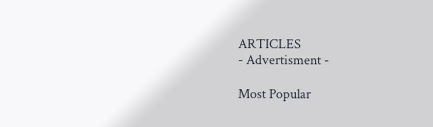ARTICLES
- Advertisment -

Most Popular